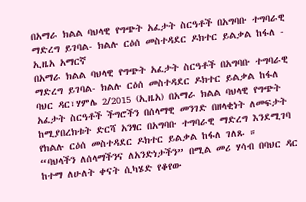በአማራ ክልል ባህላዊ የግጭት አፈታት ስርዓቶች በአግባቡ ተግባራዊ ማድረግ ይገባል- ክልሉ ርዕሰ መስተዳደር ዶክተር ይልቃል ከፋለ - ኢዜአ አማርኛ
በአማራ ክልል ባህላዊ የግጭት አፈታት ስርዓቶች በአግባቡ ተግባራዊ ማድረግ ይገባል- ክልሉ ርዕሰ መስተዳደር ዶክተር ይልቃል ከፋለ
ባህር ዳር፣ሃምሌ 2/2015 (ኢዜአ) በአማራ ክልል ባህላዊ የግጭት አፈታት ስርዓቶች ችግሮችን በሰላማዊ መንገድ በዘላቂነት ለመፍታት ከሚያበረክቱት ድርሻ አንፃር በአግባቡ ተግባራዊ ማድረግ እንደሚገባ የክልሉ ርዕሰ መስተዳደር ዶክተር ይልቃል ከፋለ ገለጹ ።
“ባህላችን ለሰላማችንና ለአንድነታችን” በሚል መሪ ሃሳብ በባህር ዳር ከተማ ለሁለት ቀናት ሲካሄድ የቆየው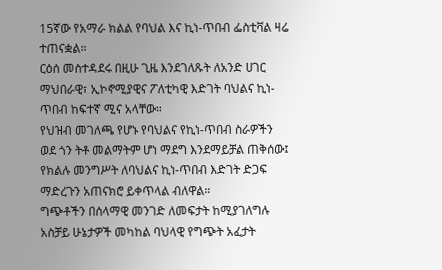15ኛው የአማራ ክልል የባህል እና ኪነ-ጥበብ ፌስቲቫል ዛሬ ተጠናቋል።
ርዕሰ መስተዳደሩ በዚሁ ጊዜ እንደገለጹት ለአንድ ሀገር ማህበራዊ፣ ኢኮኖሚያዊና ፖለቲካዊ እድገት ባህልና ኪነ-ጥበብ ከፍተኛ ሚና አላቸው።
የህዝብ መገለጫ የሆኑ የባህልና የኪነ-ጥበብ ስራዎችን ወደ ጎን ትቶ መልማትም ሆነ ማደግ እንደማይቻል ጠቅሰው፤ የክልሉ መንግሥት ለባህልና ኪነ-ጥበብ እድገት ድጋፍ ማድረጉን አጠናክሮ ይቀጥላል ብለዋል።
ግጭቶችን በሰላማዊ መንገድ ለመፍታት ከሚያገለግሉ አስቻይ ሁኔታዎች መካከል ባህላዊ የግጭት አፈታት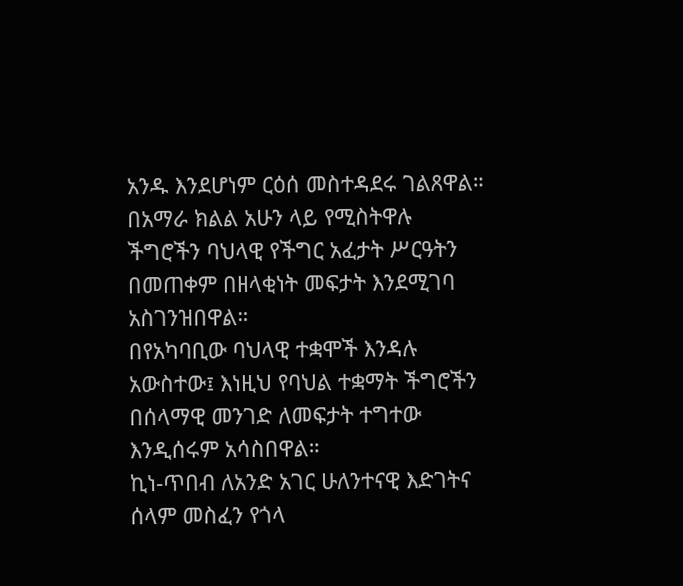አንዱ እንደሆነም ርዕሰ መስተዳደሩ ገልጸዋል።
በአማራ ክልል አሁን ላይ የሚስትዋሉ ችግሮችን ባህላዊ የችግር አፈታት ሥርዓትን በመጠቀም በዘላቂነት መፍታት እንደሚገባ አስገንዝበዋል።
በየአካባቢው ባህላዊ ተቋሞች እንዳሉ አውስተው፤ እነዚህ የባህል ተቋማት ችግሮችን በሰላማዊ መንገድ ለመፍታት ተግተው እንዲሰሩም አሳስበዋል።
ኪነ-ጥበብ ለአንድ አገር ሁለንተናዊ እድገትና ሰላም መስፈን የጎላ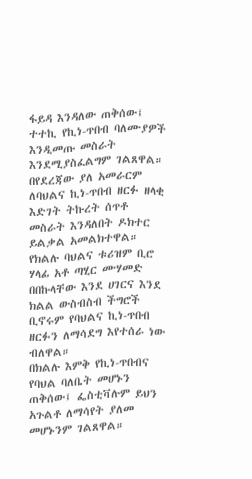ፋይዳ እንዳለው ጠቅሰው፤ ተተኪ የኪነ-ጥበብ ባለሙያዎች እንዲመጡ መስራት እንደሚያስፈልግም ገልጸዋል።
በየደረጃው ያለ አመራርም ለባህልና ኪነ-ጥበብ ዘርፉ ዘላቂ እድገት ትኩረት ሰጥቶ መስራት እንዳለበት ዶክተር ይልቃል አመልክተዋል።
የክልሉ ባህልና ቱሪዝም ቢሮ ሃላፊ አቶ ጣሂር ሙሃመድ በበኩላቸው እንደ ሀገርና እንደ ክልል ውስብስብ ችግሮች ቢኖሩም የባህልና ኪነ-ጥበብ ዘርፉን ለማሳደግ እየተሰራ ነው ብለዋል።
በክልሉ እምቅ የኪነ-ጥበብና የባህል ባለቤት መሆኑን ጠቅሰው፤ ፌስቲቫሉም ይህን አጉልቶ ለማሳየት ያለመ መሆኑንም ገልጸዋል።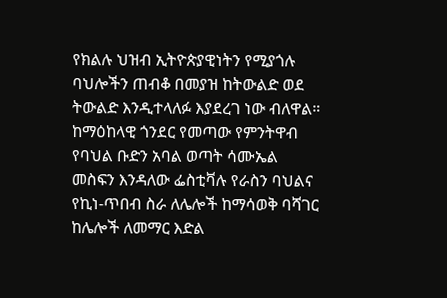የክልሉ ህዝብ ኢትዮጵያዊነትን የሚያጎሉ ባህሎችን ጠብቆ በመያዝ ከትውልድ ወደ ትውልድ እንዲተላለፉ እያደረገ ነው ብለዋል።
ከማዕከላዊ ጎንደር የመጣው የምንትዋብ የባህል ቡድን አባል ወጣት ሳሙኤል መስፍን እንዳለው ፌስቲቫሉ የራስን ባህልና የኪነ-ጥበብ ስራ ለሌሎች ከማሳወቅ ባሻገር ከሌሎች ለመማር እድል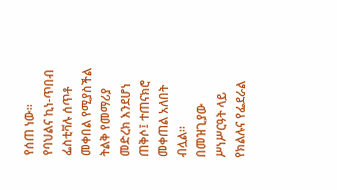የሰጠ ነው።
የባህልና ኪነ-ጥበብ ፌስቲቫሉ ሰጥቶ መቀበል የሚያስችል ትልቅ የመማሪያ መድረክ እንደሆነ ጠቅሶ፤ ተጠናክሮ መቀጠል አለበት ብሏል።
በመዝጊያው ሥነሥርዓት ላይ የክልሉና የፌደራል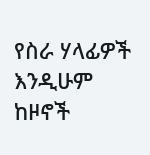የስራ ሃላፊዎች እንዲሁም ከዞኖች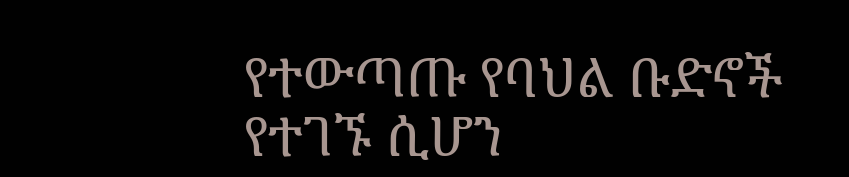የተውጣጡ የባህል ቡድኖች የተገኙ ሲሆን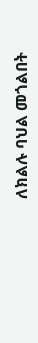ለክልሉ ባህል መጎልበት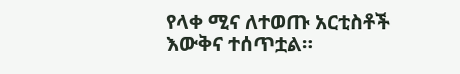የላቀ ሚና ለተወጡ አርቲስቶች እውቅና ተሰጥቷል።